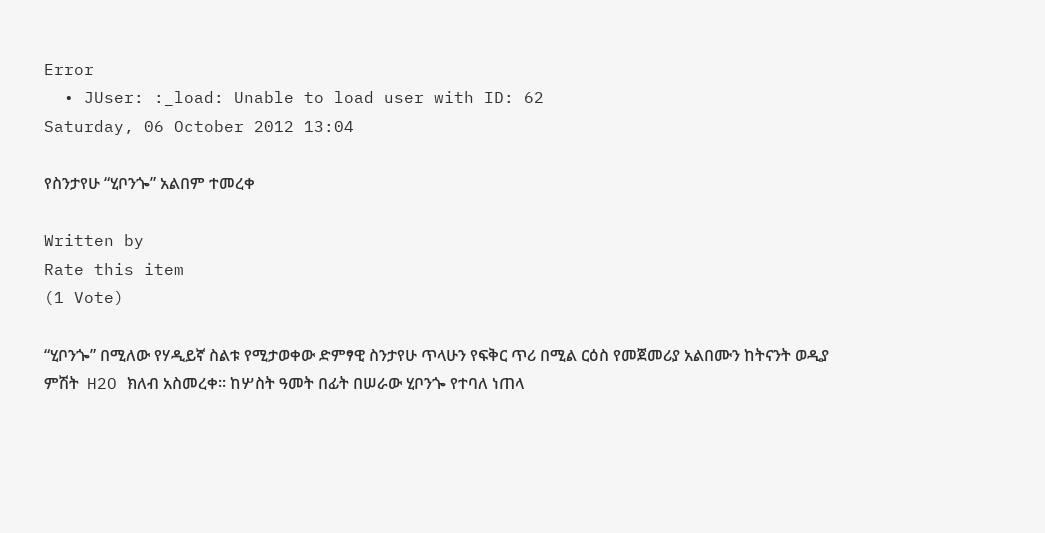Error
  • JUser: :_load: Unable to load user with ID: 62
Saturday, 06 October 2012 13:04

የስንታየሁ “ሂቦንጐ” አልበም ተመረቀ

Written by
Rate this item
(1 Vote)

“ሂቦንጐ” በሚለው የሃዲይኛ ስልቱ የሚታወቀው ድምፃዊ ስንታየሁ ጥላሁን የፍቅር ጥሪ በሚል ርዕስ የመጀመሪያ አልበሙን ከትናንት ወዲያ ምሽት  H2O ክለብ አስመረቀ፡፡ ከሦስት ዓመት በፊት በሠራው ሂቦንጐ የተባለ ነጠላ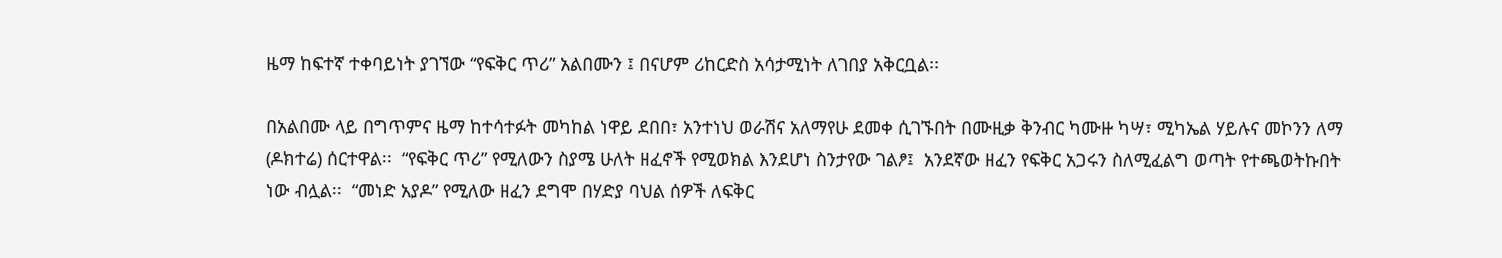ዜማ ከፍተኛ ተቀባይነት ያገኘው “የፍቅር ጥሪ” አልበሙን ፤ በናሆም ሪከርድስ አሳታሚነት ለገበያ አቅርቧል፡፡

በአልበሙ ላይ በግጥምና ዜማ ከተሳተፉት መካከል ነዋይ ደበበ፣ አንተነህ ወራሽና አለማየሁ ደመቀ ሲገኙበት በሙዚቃ ቅንብር ካሙዙ ካሣ፣ ሚካኤል ሃይሉና መኮንን ለማ (ዶክተሬ) ሰርተዋል፡፡  “የፍቅር ጥሪ” የሚለውን ስያሜ ሁለት ዘፈኖች የሚወክል እንደሆነ ስንታየው ገልፆ፤  አንደኛው ዘፈን የፍቅር አጋሩን ስለሚፈልግ ወጣት የተጫወትኩበት ነው ብሏል፡፡  “መነድ አያዶ” የሚለው ዘፈን ደግሞ በሃድያ ባህል ሰዎች ለፍቅር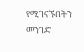የሚገናኙበትን መንገድ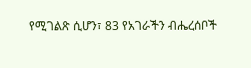የሚገልጽ ሲሆን፣ 83 የአገራችን ብሔረሰቦች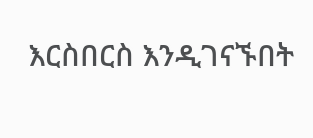እርስበርስ እንዲገናኙበት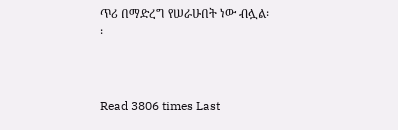ጥሪ በማድረግ የሠራሁበት ነው ብሏል፡፡



Read 3806 times Last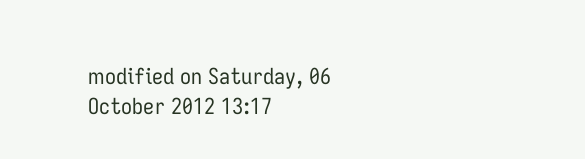modified on Saturday, 06 October 2012 13:17